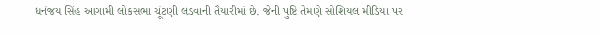ધનંજય સિંહ આગામી લોકસભા ચૂંટણી લડવાની તૈયારીમાં છે. જેની પુષ્ટિ તેમણે સોશિયલ મીડિયા પર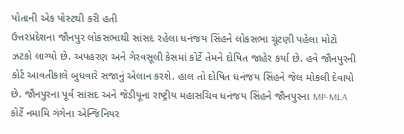પોતાની એક પોસ્ટથી કરી હતી
ઉત્તરપ્રદેશના જૌનપુર લોકસભાથી સાંસદ રહેલા ધનંજય સિંહને લોકસભા ચૂંટણી પહેલા મોટો ઝટકો લાગ્યો છે. અપહરણ અને ગેરવસૂલી કેસમાં કોર્ટે તેમને દોષિત જાહેર કર્યા છે. હવે જૌનપુરની કોર્ટ આવતીકાલે બુધવારે સજાનું એલાન કરશે. હાલ તો દોષિત ધનંજય સિંહને જેલ મોકલી દેવાયો છે. જૌનપુરના પૂર્વ સાંસદ અને જેડીયૂના રાષ્ટ્રીય મહાસચિવ ધનંજય સિંહને જૌનપુરના MP-MLA કોર્ટે નમામિ ગંગેના એન્જિનિયર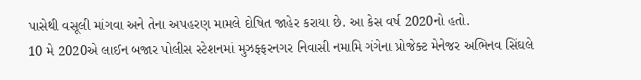પાસેથી વસૂલી માંગવા અને તેના અપહરણ મામલે દોષિત જાહેર કરાયા છે. આ કેસ વર્ષ 2020નો હતો.
10 મે 2020એ લાઈન બજાર પોલીસ સ્ટેશનમાં મુઝફ્ફરનગર નિવાસી નમામિ ગંગેના પ્રોજેક્ટ મેનેજર અભિનવ સિંઘલે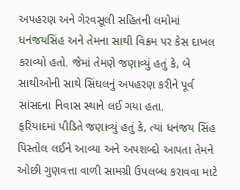અપહરણ અને ગેરવસૂલી સહિતની લમોમાં ધનંજયસિંહ અને તેમના સાથી વિક્રમ પર કેસ દાખલ કરાવ્યો હતો. જેમાં તેમણે જણાવ્યું હતું કે, બે સાથીઓની સાથે સિંઘલનું અપહરણ કરીને પૂર્વ સાંસદના નિવાસ સ્થાને લઈ ગયા હતા.
ફરિયાદમાં પીડિતે જણાવ્યું હતું કે, ત્યાં ધનંજય સિંહ પિસ્તોલ લઈને આવ્યા અને અપશબ્દો આપતા તેમને ઓછી ગુણવત્તા વાળી સામગ્રી ઉપલબ્ધ કરાવવા માટે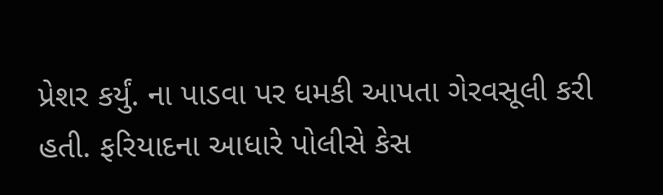પ્રેશર કર્યું. ના પાડવા પર ધમકી આપતા ગેરવસૂલી કરી હતી. ફરિયાદના આધારે પોલીસે કેસ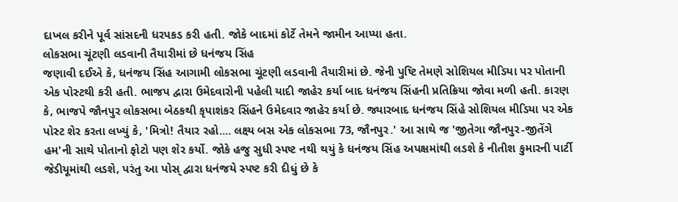દાખલ કરીને પૂર્વ સાંસદની ધરપકડ કરી હતી. જોકે બાદમાં કોર્ટે તેમને જામીન આપ્યા હતા.
લોકસભા ચૂંટણી લડવાની તૈયારીમાં છે ધનંજય સિંહ
જણાવી દઈએ કે, ધનંજય સિંહ આગામી લોકસભા ચૂંટણી લડવાની તૈયારીમાં છે. જેની પુષ્ટિ તેમણે સોશિયલ મીડિયા પર પોતાની એક પોસ્ટથી કરી હતી. ભાજપ દ્વારા ઉમેદવારોની પહેલી યાદી જાહેર કર્યા બાદ ધનંજય સિંહની પ્રતિક્રિયા જોવા મળી હતી. કારણ કે, ભાજપે જૌનપુર લોકસભા બેઠકથી કૃપાશંકર સિંહને ઉમેદવાર જાહેર કર્યા છે. જ્યારબાદ ધનંજય સિંહે સોશિયલ મીડિયા પર એક પોસ્ટ શેર કરતા લખ્યું કે, 'મિત્રો! તૈયાર રહો.... લક્ષ્ય બસ એક લોકસભા 73, જૌનપુર.' આ સાથે જ 'જીતેગા જૌનપુર-જીતેંગે હમ'ની સાથે પોતાનો ફોટો પણ શેર કર્યો. જોકે હજુ સુધી સ્પષ્ટ નથી થયું કે ધનંજય સિંહ અપક્ષમાંથી લડશે કે નીતીશ કુમારની પાર્ટી જેડીયૂમાંથી લડશે, પરંતુ આ પોસ્ દ્વારા ધનંજયે સ્પષ્ટ કરી દીધું છે કે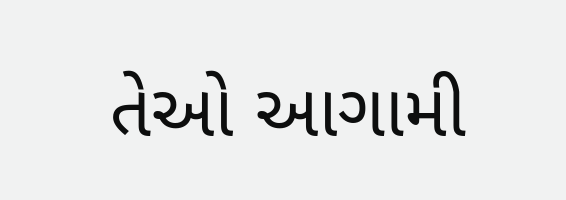તેઓ આગામી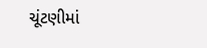ચૂંટણીમાં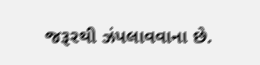જરૂરથી ઝંપલાવવાના છે.